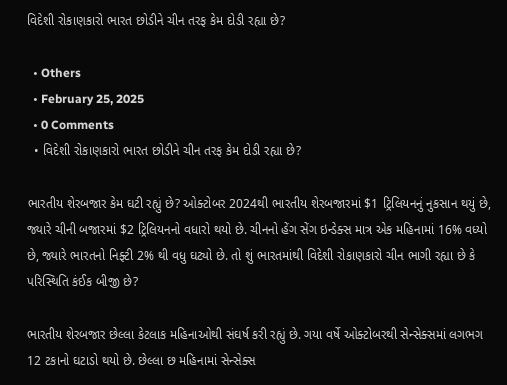વિદેશી રોકાણકારો ભારત છોડીને ચીન તરફ કેમ દોડી રહ્યા છે?

  • Others
  • February 25, 2025
  • 0 Comments
  • વિદેશી રોકાણકારો ભારત છોડીને ચીન તરફ કેમ દોડી રહ્યા છે?

ભારતીય શેરબજાર કેમ ઘટી રહ્યું છે? ઓક્ટોબર 2024થી ભારતીય શેરબજારમાં $1 ટ્રિલિયનનું નુકસાન થયું છે, જ્યારે ચીની બજારમાં $2 ટ્રિલિયનનો વધારો થયો છે. ચીનનો હેંગ સેંગ ઇન્ડેક્સ માત્ર એક મહિનામાં 16% વધ્યો છે, જ્યારે ભારતનો નિફ્ટી 2% થી વધુ ઘટ્યો છે. તો શું ભારતમાંથી વિદેશી રોકાણકારો ચીન ભાગી રહ્યા છે કે પરિસ્થિતિ કંઈક બીજી છે?

ભારતીય શેરબજાર છેલ્લા કેટલાક મહિનાઓથી સંઘર્ષ કરી રહ્યું છે. ગયા વર્ષે ઓક્ટોબરથી સેન્સેક્સમાં લગભગ 12 ટકાનો ઘટાડો થયો છે. છેલ્લા છ મહિનામાં સેન્સેક્સ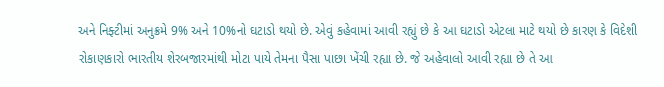અને નિફ્ટીમાં અનુક્રમે 9% અને 10%નો ઘટાડો થયો છે. એવું કહેવામાં આવી રહ્યું છે કે આ ઘટાડો એટલા માટે થયો છે કારણ કે વિદેશી રોકાણકારો ભારતીય શેરબજારમાંથી મોટા પાયે તેમના પૈસા પાછા ખેંચી રહ્યા છે. જે અહેવાલો આવી રહ્યા છે તે આ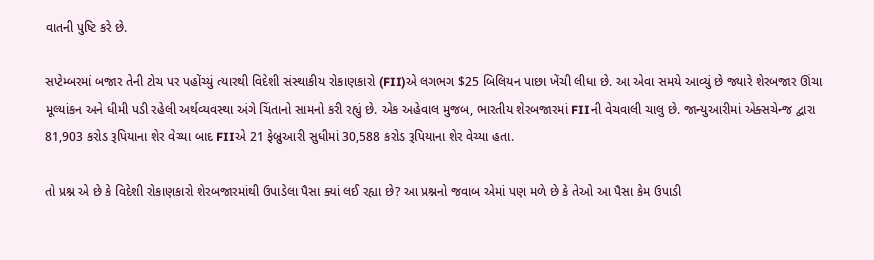વાતની પુષ્ટિ કરે છે.

સપ્ટેમ્બરમાં બજાર તેની ટોચ પર પહોંચ્યું ત્યારથી વિદેશી સંસ્થાકીય રોકાણકારો (FII)એ લગભગ $25 બિલિયન પાછા ખેંચી લીધા છે. આ એવા સમયે આવ્યું છે જ્યારે શેરબજાર ઊંચા મૂલ્યાંકન અને ધીમી પડી રહેલી અર્થવ્યવસ્થા અંગે ચિંતાનો સામનો કરી રહ્યું છે. એક અહેવાલ મુજબ, ભારતીય શેરબજારમાં FIIની વેચવાલી ચાલુ છે. જાન્યુઆરીમાં એક્સચેન્જ દ્વારા 81,903 કરોડ રૂપિયાના શેર વેચ્યા બાદ FIIએ 21 ફેબ્રુઆરી સુધીમાં 30,588 કરોડ રૂપિયાના શેર વેચ્યા હતા.

તો પ્રશ્ન એ છે કે વિદેશી રોકાણકારો શેરબજારમાંથી ઉપાડેલા પૈસા ક્યાં લઈ રહ્યા છે? આ પ્રશ્નનો જવાબ એમાં પણ મળે છે કે તેઓ આ પૈસા કેમ ઉપાડી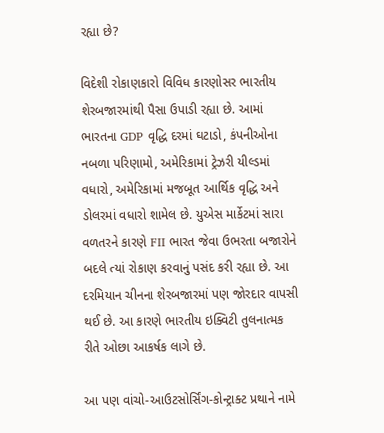રહ્યા છે?

વિદેશી રોકાણકારો વિવિધ કારણોસર ભારતીય શેરબજારમાંથી પૈસા ઉપાડી રહ્યા છે. આમાં ભારતના GDP વૃદ્ધિ દરમાં ઘટાડો, કંપનીઓના નબળા પરિણામો, અમેરિકામાં ટ્રેઝરી યીલ્ડમાં વધારો, અમેરિકામાં મજબૂત આર્થિક વૃદ્ધિ અને ડોલરમાં વધારો શામેલ છે. યુએસ માર્કેટમાં સારા વળતરને કારણે FII ભારત જેવા ઉભરતા બજારોને બદલે ત્યાં રોકાણ કરવાનું પસંદ કરી રહ્યા છે. આ દરમિયાન ચીનના શેરબજારમાં પણ જોરદાર વાપસી થઈ છે. આ કારણે ભારતીય ઇક્વિટી તુલનાત્મક રીતે ઓછા આકર્ષક લાગે છે.

આ પણ વાંચો-આઉટસોર્સિંગ-કોન્ટ્રાક્ટ પ્રથાને નામે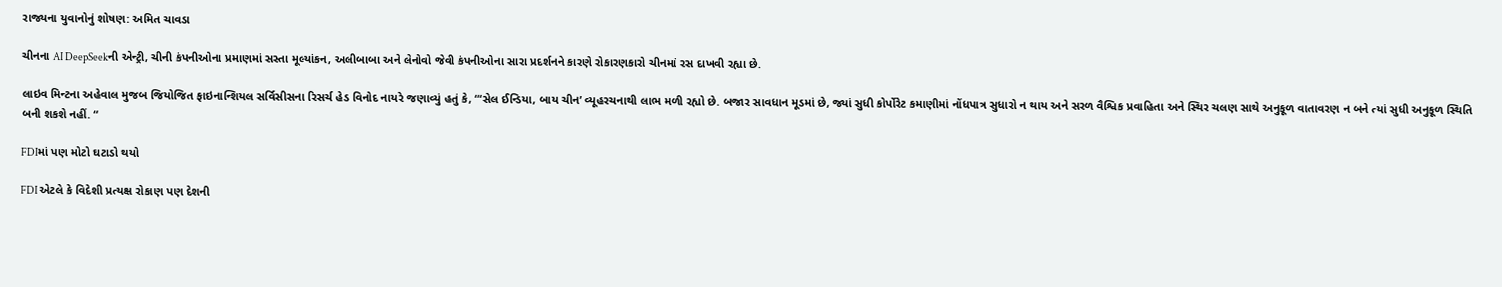રાજ્યના યુવાનોનું શોષણ: અમિત ચાવડા

ચીનના AI DeepSeekની એન્ટ્રી, ચીની કંપનીઓના પ્રમાણમાં સસ્તા મૂલ્યાંકન, અલીબાબા અને લેનોવો જેવી કંપનીઓના સારા પ્રદર્શનને કારણે રોકારણકારો ચીનમાં રસ દાખવી રહ્યા છે.

લાઇવ મિન્ટના અહેવાલ મુજબ જિયોજિત ફાઇનાન્શિયલ સર્વિસીસના રિસર્ચ હેડ વિનોદ નાયરે જણાવ્યું હતું કે, “‘સેલ ઈન્ડિયા, બાય ચીન’ વ્યૂહરચનાથી લાભ મળી રહ્યો છે. બજાર સાવધાન મૂડમાં છે, જ્યાં સુધી કોર્પોરેટ કમાણીમાં નોંધપાત્ર સુધારો ન થાય અને સરળ વૈશ્વિક પ્રવાહિતા અને સ્થિર ચલણ સાથે અનુકૂળ વાતાવરણ ન બને ત્યાં સુધી અનુકૂળ સ્થિતિ બની શકશે નહીં. “

FDIમાં પણ મોટો ઘટાડો થયો

FDI એટલે કે વિદેશી પ્રત્યક્ષ રોકાણ પણ દેશની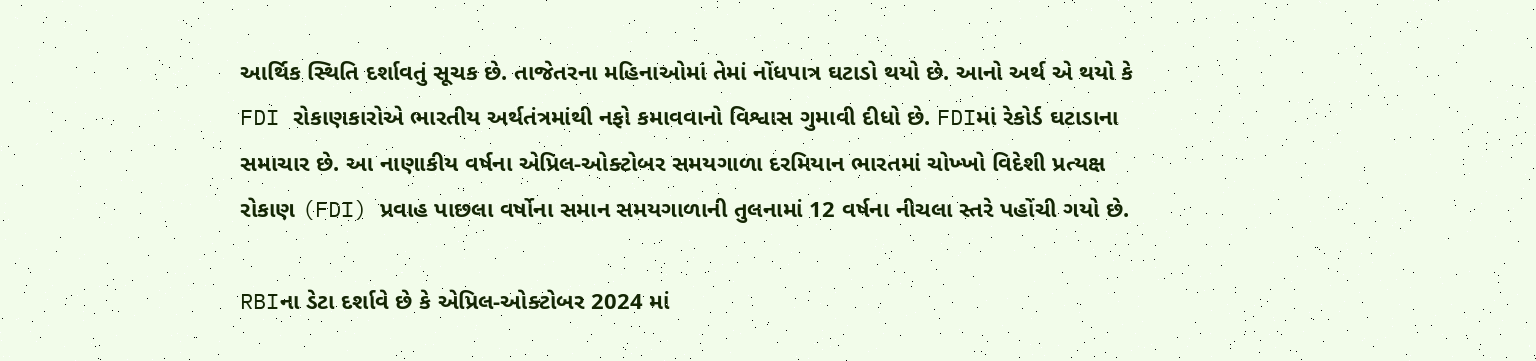આર્થિક સ્થિતિ દર્શાવતું સૂચક છે. તાજેતરના મહિનાઓમાં તેમાં નોંધપાત્ર ઘટાડો થયો છે. આનો અર્થ એ થયો કે FDI રોકાણકારોએ ભારતીય અર્થતંત્રમાંથી નફો કમાવવાનો વિશ્વાસ ગુમાવી દીધો છે. FDIમાં રેકોર્ડ ઘટાડાના સમાચાર છે. આ નાણાકીય વર્ષના એપ્રિલ-ઓક્ટોબર સમયગાળા દરમિયાન ભારતમાં ચોખ્ખો વિદેશી પ્રત્યક્ષ રોકાણ (FDI) પ્રવાહ પાછલા વર્ષોના સમાન સમયગાળાની તુલનામાં 12 વર્ષના નીચલા સ્તરે પહોંચી ગયો છે.

RBIના ડેટા દર્શાવે છે કે એપ્રિલ-ઓક્ટોબર 2024 માં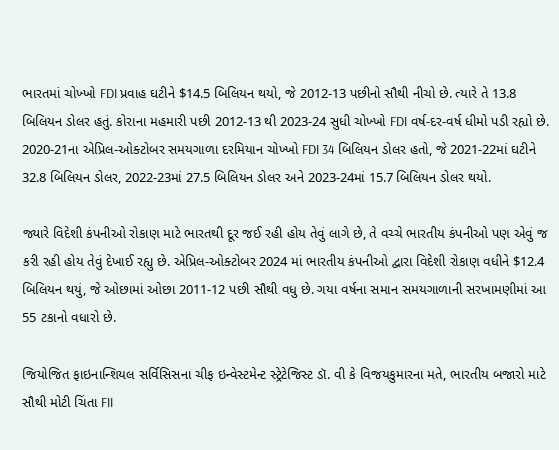ભારતમાં ચોખ્ખો FDI પ્રવાહ ઘટીને $14.5 બિલિયન થયો, જે 2012-13 પછીનો સૌથી નીચો છે. ત્યારે તે 13.8 બિલિયન ડોલર હતું. કોરાના મહમારી પછી 2012-13 થી 2023-24 સુધી ચોખ્ખો FDI વર્ષ-દર-વર્ષ ધીમો પડી રહ્યો છે. 2020-21ના એપ્રિલ-ઓક્ટોબર સમયગાળા દરમિયાન ચોખ્ખો FDI 34 બિલિયન ડોલર હતો, જે 2021-22માં ઘટીને 32.8 બિલિયન ડોલર, 2022-23માં 27.5 બિલિયન ડોલર અને 2023-24માં 15.7 બિલિયન ડોલર થયો.

જ્યારે વિદેશી કંપનીઓ રોકાણ માટે ભારતથી દૂર જઈ રહી હોય તેવું લાગે છે, તે વચ્ચે ભારતીય કંપનીઓ પણ એવું જ કરી રહી હોય તેવું દેખાઈ રહ્યુ છે. એપ્રિલ-ઓક્ટોબર 2024 માં ભારતીય કંપનીઓ દ્વારા વિદેશી રોકાણ વધીને $12.4 બિલિયન થયું, જે ઓછામાં ઓછા 2011-12 પછી સૌથી વધુ છે. ગયા વર્ષના સમાન સમયગાળાની સરખામણીમાં આ 55 ટકાનો વધારો છે.

જિયોજિત ફાઇનાન્શિયલ સર્વિસિસના ચીફ ઇન્વેસ્ટમેન્ટ સ્ટ્રેટેજિસ્ટ ડૉ. વી કે વિજયકુમારના મતે, ભારતીય બજારો માટે સૌથી મોટી ચિંતા FII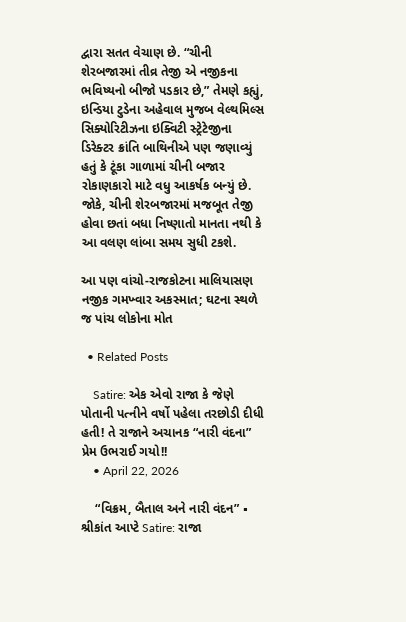દ્વારા સતત વેચાણ છે. “ચીની શેરબજારમાં તીવ્ર તેજી એ નજીકના ભવિષ્યનો બીજો પડકાર છે,” તેમણે કહ્યું, ઇન્ડિયા ટુડેના અહેવાલ મુજબ વેલ્થમિલ્સ સિક્યોરિટીઝના ઇક્વિટી સ્ટ્રેટેજીના ડિરેક્ટર ક્રાંતિ બાથિનીએ પણ જણાવ્યું હતું કે ટૂંકા ગાળામાં ચીની બજાર રોકાણકારો માટે વધુ આકર્ષક બન્યું છે. જોકે, ચીની શેરબજારમાં મજબૂત તેજી હોવા છતાં બધા નિષ્ણાતો માનતા નથી કે આ વલણ લાંબા સમય સુધી ટકશે.

આ પણ વાંચો-રાજકોટના માલિયાસણ નજીક ગમખ્વાર અકસ્માત; ઘટના સ્થળે જ પાંચ લોકોના મોત

  • Related Posts

    Satire: એક એવો રાજા કે જેણે પોતાની પત્નીને વર્ષો પહેલા તરછોડી દીધી હતી! તે રાજાને અચાનક “નારી વંદના” પ્રેમ ઉભરાઈ ગયો!!
    • April 22, 2026

    “વિક્રમ, બૈતાલ અને નારી વંદન” ▪ શ્રીકાંત આપ્ટે Satire: રાજા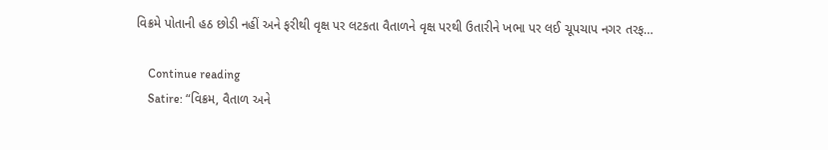વિક્રમે પોતાની હઠ છોડી નહીં અને ફરીથી વૃક્ષ પર લટકતા વૈતાળને વૃક્ષ પરથી ઉતારીને ખભા પર લઈ ચૂપચાપ નગર તરફ…

    Continue reading
    Satire: “વિક્રમ, વૈતાળ અને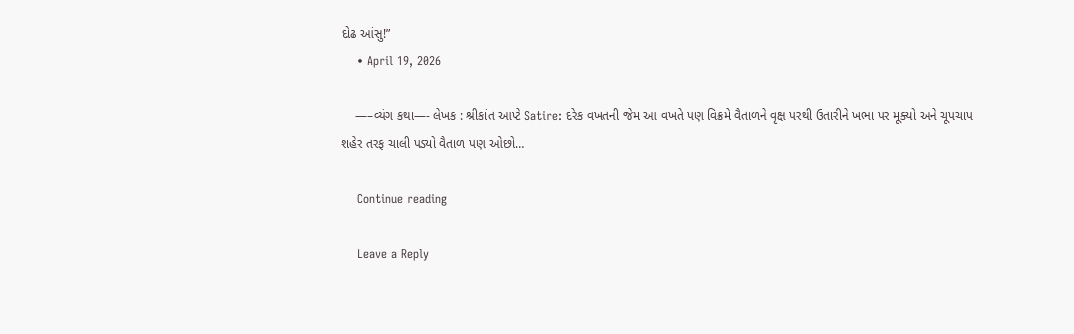દોઢ આંસુ!”
    • April 19, 2026

    —–વ્યંગ કથા—- લેખક : શ્રીકાંત આપ્ટે Satire: દરેક વખતની જેમ આ વખતે પણ વિક્રમે વૈતાળને વૃક્ષ પરથી ઉતારીને ખભા પર મૂક્યો અને ચૂપચાપ શહેર તરફ ચાલી પડ્યો વૈતાળ પણ ઓછો…

    Continue reading

    Leave a Reply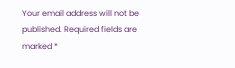Your email address will not be published. Required fields are marked *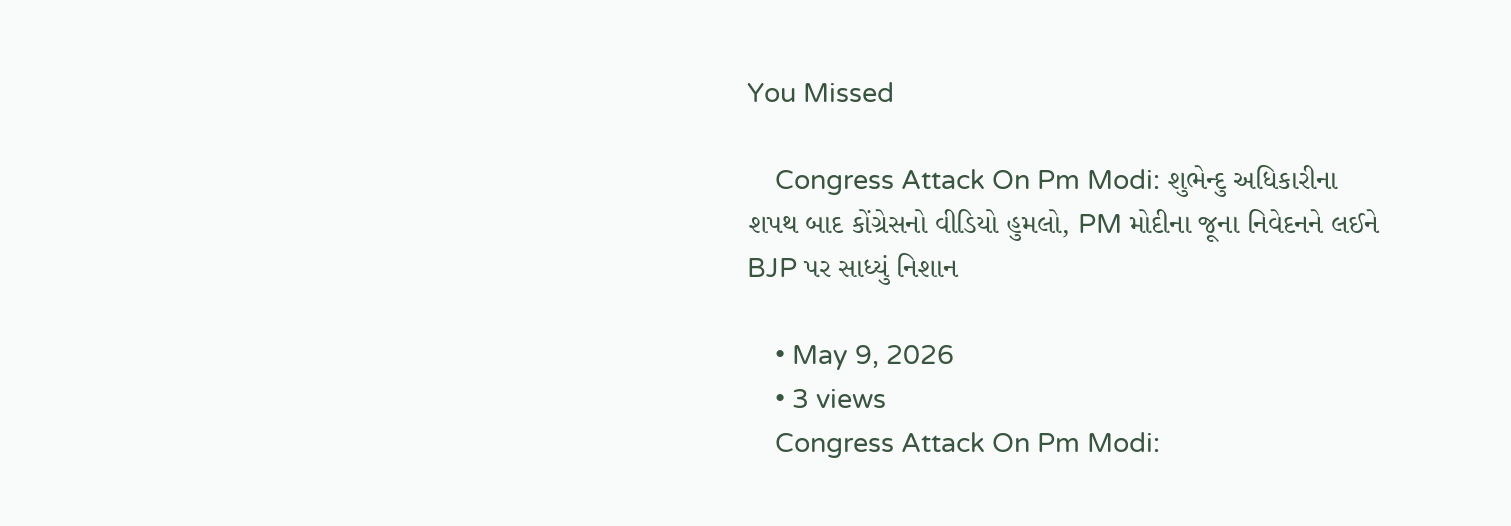You Missed

    Congress Attack On Pm Modi: શુભેન્દુ અધિકારીના શપથ બાદ કોંગ્રેસનો વીડિયો હુમલો, PM મોદીના જૂના નિવેદનને લઈને BJP પર સાધ્યું નિશાન

    • May 9, 2026
    • 3 views
    Congress Attack On Pm Modi: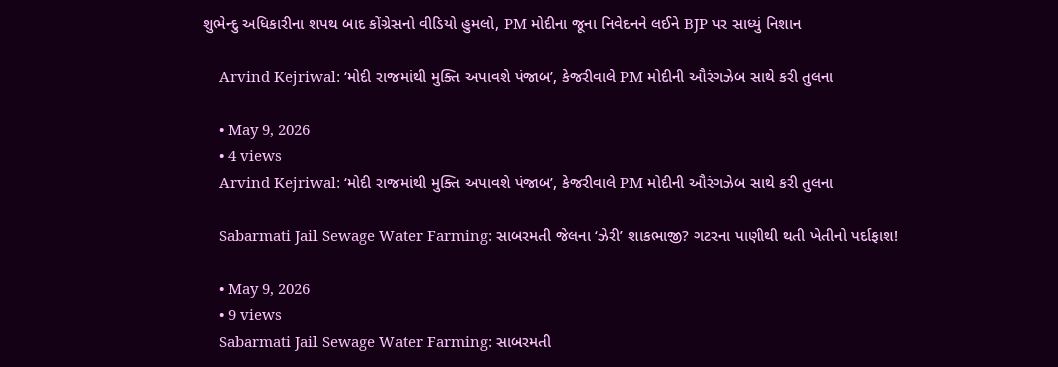શુભેન્દુ અધિકારીના શપથ બાદ કોંગ્રેસનો વીડિયો હુમલો, PM મોદીના જૂના નિવેદનને લઈને BJP પર સાધ્યું નિશાન

    Arvind Kejriwal: ‘મોદી રાજમાંથી મુક્તિ અપાવશે પંજાબ’, કેજરીવાલે PM મોદીની ઔરંગઝેબ સાથે કરી તુલના

    • May 9, 2026
    • 4 views
    Arvind Kejriwal: ‘મોદી રાજમાંથી મુક્તિ અપાવશે પંજાબ’, કેજરીવાલે PM મોદીની ઔરંગઝેબ સાથે કરી તુલના

    Sabarmati Jail Sewage Water Farming: સાબરમતી જેલના ‘ઝેરી’ શાકભાજી? ગટરના પાણીથી થતી ખેતીનો પર્દાફાશ!

    • May 9, 2026
    • 9 views
    Sabarmati Jail Sewage Water Farming: સાબરમતી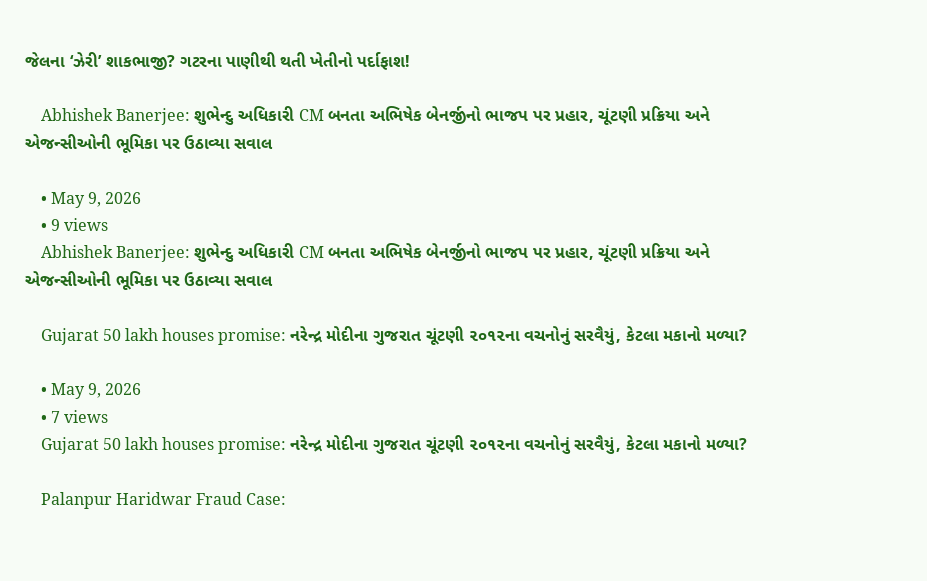જેલના ‘ઝેરી’ શાકભાજી? ગટરના પાણીથી થતી ખેતીનો પર્દાફાશ!

    Abhishek Banerjee: શુભેન્દુ અધિકારી CM બનતા અભિષેક બેનર્જીનો ભાજપ પર પ્રહાર, ચૂંટણી પ્રક્રિયા અને એજન્સીઓની ભૂમિકા પર ઉઠાવ્યા સવાલ

    • May 9, 2026
    • 9 views
    Abhishek Banerjee: શુભેન્દુ અધિકારી CM બનતા અભિષેક બેનર્જીનો ભાજપ પર પ્રહાર, ચૂંટણી પ્રક્રિયા અને એજન્સીઓની ભૂમિકા પર ઉઠાવ્યા સવાલ

    Gujarat 50 lakh houses promise: નરેન્દ્ર મોદીના ગુજરાત ચૂંટણી ૨૦૧૨ના વચનોનું સરવૈયું, કેટલા મકાનો મળ્યા?

    • May 9, 2026
    • 7 views
    Gujarat 50 lakh houses promise: નરેન્દ્ર મોદીના ગુજરાત ચૂંટણી ૨૦૧૨ના વચનોનું સરવૈયું, કેટલા મકાનો મળ્યા?

    Palanpur Haridwar Fraud Case: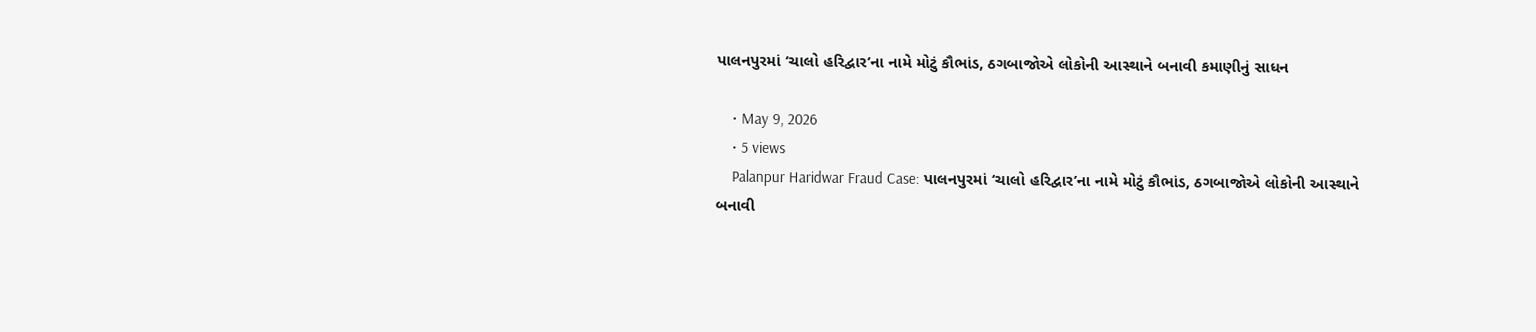પાલનપુરમાં ‘ચાલો હરિદ્વાર’ના નામે મોટું કૌભાંડ, ઠગબાજોએ લોકોની આસ્થાને બનાવી કમાણીનું સાધન

    • May 9, 2026
    • 5 views
    Palanpur Haridwar Fraud Case: પાલનપુરમાં ‘ચાલો હરિદ્વાર’ના નામે મોટું કૌભાંડ, ઠગબાજોએ લોકોની આસ્થાને બનાવી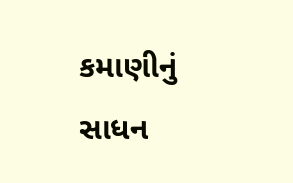કમાણીનું સાધન